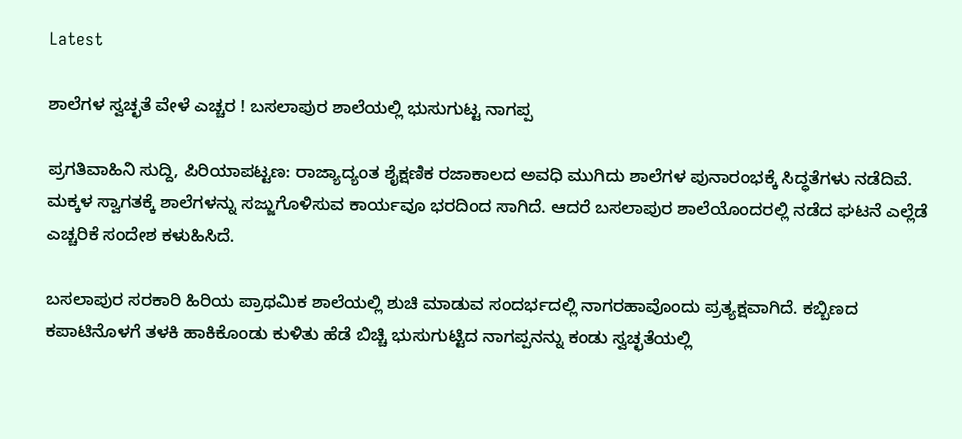Latest

ಶಾಲೆಗಳ ಸ್ವಚ್ಛತೆ ವೇಳೆ ಎಚ್ಚರ ! ಬಸಲಾಪುರ ಶಾಲೆಯಲ್ಲಿ ಭುಸುಗುಟ್ಟ ನಾಗಪ್ಪ

ಪ್ರಗತಿವಾಹಿನಿ ಸುದ್ದಿ, ಪಿರಿಯಾಪಟ್ಟಣ: ರಾಜ್ಯಾದ್ಯಂತ ಶೈಕ್ಷಣಿಕ ರಜಾಕಾಲದ ಅವಧಿ ಮುಗಿದು ಶಾಲೆಗಳ ಪುನಾರಂಭಕ್ಕೆ ಸಿದ್ಧತೆಗಳು ನಡೆದಿವೆ. ಮಕ್ಕಳ ಸ್ವಾಗತಕ್ಕೆ ಶಾಲೆಗಳನ್ನು ಸಜ್ಜುಗೊಳಿಸುವ ಕಾರ್ಯವೂ ಭರದಿಂದ ಸಾಗಿದೆ. ಆದರೆ ಬಸಲಾಪುರ ಶಾಲೆಯೊಂದರಲ್ಲಿ ನಡೆದ ಘಟನೆ ಎಲ್ಲೆಡೆ ಎಚ್ಚರಿಕೆ ಸಂದೇಶ ಕಳುಹಿಸಿದೆ.

ಬಸಲಾಪುರ ಸರಕಾರಿ ಹಿರಿಯ ಪ್ರಾಥಮಿಕ ಶಾಲೆಯಲ್ಲಿ ಶುಚಿ ಮಾಡುವ ಸಂದರ್ಭದಲ್ಲಿ ನಾಗರಹಾವೊಂದು ಪ್ರತ್ಯಕ್ಷವಾಗಿದೆ. ಕಬ್ಬಿಣದ ಕಪಾಟಿನೊಳಗೆ ತಳಕಿ ಹಾಕಿಕೊಂಡು ಕುಳಿತು ಹೆಡೆ ಬಿಚ್ಚಿ ಭುಸುಗುಟ್ಟಿದ ನಾಗಪ್ಪನನ್ನು ಕಂಡು ಸ್ವಚ್ಛತೆಯಲ್ಲಿ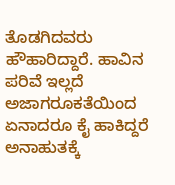ತೊಡಗಿದವರು ಹೌಹಾರಿದ್ದಾರೆ. ಹಾವಿನ ಪರಿವೆ ಇಲ್ಲದೆ ಅಜಾಗರೂಕತೆಯಿಂದ ಏನಾದರೂ ಕೈ ಹಾಕಿದ್ದರೆ ಅನಾಹುತಕ್ಕೆ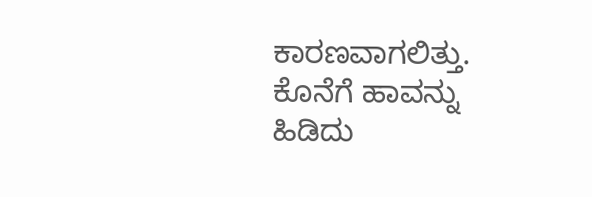ಕಾರಣವಾಗಲಿತ್ತು. ಕೊನೆಗೆ ಹಾವನ್ನು ಹಿಡಿದು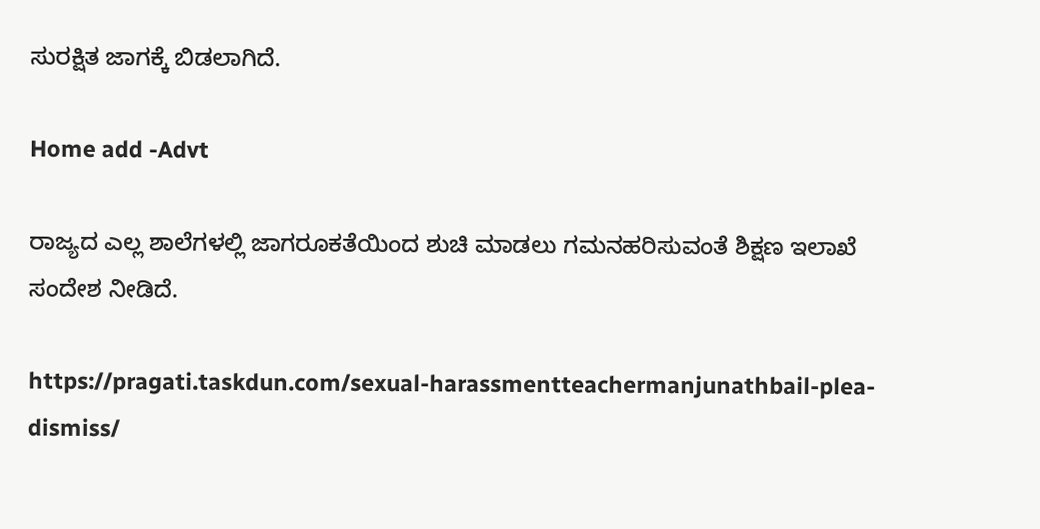ಸುರಕ್ಷಿತ ಜಾಗಕ್ಕೆ ಬಿಡಲಾಗಿದೆ.

Home add -Advt

ರಾಜ್ಯದ ಎಲ್ಲ ಶಾಲೆಗಳಲ್ಲಿ ಜಾಗರೂಕತೆಯಿಂದ ಶುಚಿ ಮಾಡಲು ಗಮನಹರಿಸುವಂತೆ ಶಿಕ್ಷಣ ಇಲಾಖೆ ಸಂದೇಶ ನೀಡಿದೆ.

https://pragati.taskdun.com/sexual-harassmentteachermanjunathbail-plea-dismiss/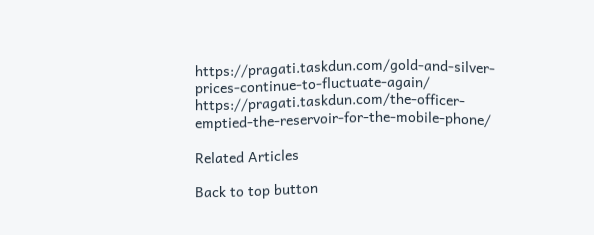https://pragati.taskdun.com/gold-and-silver-prices-continue-to-fluctuate-again/
https://pragati.taskdun.com/the-officer-emptied-the-reservoir-for-the-mobile-phone/

Related Articles

Back to top button